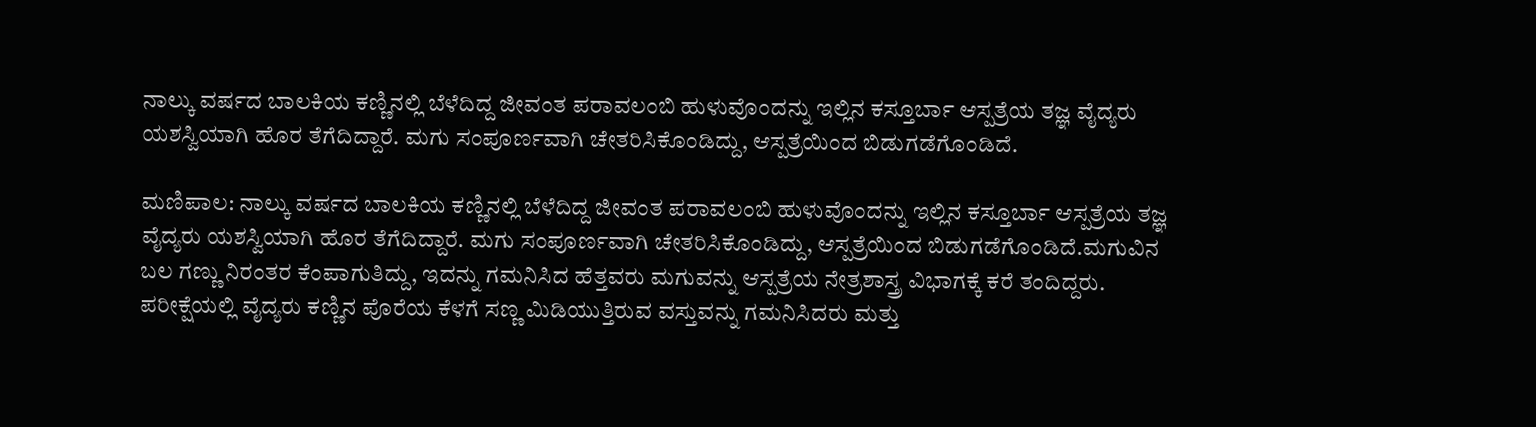ನಾಲ್ಕು ವರ್ಷದ ಬಾಲಕಿಯ ಕಣ್ಣಿನಲ್ಲಿ ಬೆಳೆದಿದ್ದ ಜೀವಂತ ಪರಾವಲಂಬಿ ಹುಳುವೊಂದನ್ನು ಇಲ್ಲಿನ ಕಸ್ತೂರ್ಬಾ ಆಸ್ಪತ್ರೆಯ ತಜ್ಞ ವೈದ್ಯರು ಯಶಸ್ವಿಯಾಗಿ ಹೊರ ತೆಗೆದಿದ್ದಾರೆ. ಮಗು ಸಂಪೂರ್ಣವಾಗಿ ಚೇತರಿಸಿಕೊಂಡಿದ್ದು, ಆಸ್ಪತ್ರೆಯಿಂದ ಬಿಡುಗಡೆಗೊಂಡಿದೆ.

ಮಣಿಪಾಲ: ನಾಲ್ಕು ವರ್ಷದ ಬಾಲಕಿಯ ಕಣ್ಣಿನಲ್ಲಿ ಬೆಳೆದಿದ್ದ ಜೀವಂತ ಪರಾವಲಂಬಿ ಹುಳುವೊಂದನ್ನು ಇಲ್ಲಿನ ಕಸ್ತೂರ್ಬಾ ಆಸ್ಪತ್ರೆಯ ತಜ್ಞ ವೈದ್ಯರು ಯಶಸ್ವಿಯಾಗಿ ಹೊರ ತೆಗೆದಿದ್ದಾರೆ. ಮಗು ಸಂಪೂರ್ಣವಾಗಿ ಚೇತರಿಸಿಕೊಂಡಿದ್ದು, ಆಸ್ಪತ್ರೆಯಿಂದ ಬಿಡುಗಡೆಗೊಂಡಿದೆ.ಮಗುವಿನ ಬಲ ಗಣ್ಣು ನಿರಂತರ ಕೆಂಪಾಗುತಿದ್ದು, ಇದನ್ನು ಗಮನಿಸಿದ ಹೆತ್ತವರು ಮಗುವನ್ನು ಆಸ್ಪತ್ರೆಯ ನೇತ್ರಶಾಸ್ತ್ರ ವಿಭಾಗಕ್ಕೆ ಕರೆ ತಂದಿದ್ದರು. ಪರೀಕ್ಷೆಯಲ್ಲಿ ವೈದ್ಯರು ಕಣ್ಣಿನ ಪೊರೆಯ ಕೆಳಗೆ ಸಣ್ಣ ಮಿಡಿಯುತ್ತಿರುವ ವಸ್ತುವನ್ನು ಗಮನಿಸಿದರು ಮತ್ತು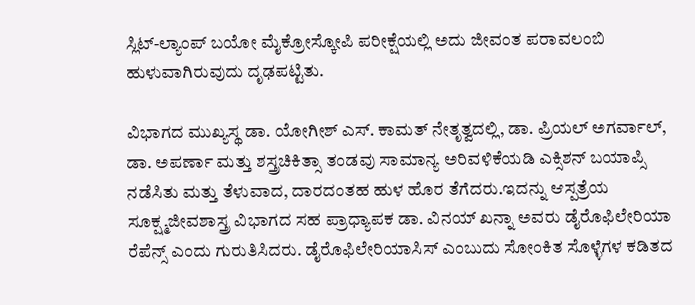ಸ್ಲಿಟ್-ಲ್ಯಾಂಪ್ ಬಯೋ ಮೈಕ್ರೋಸ್ಕೋಪಿ ಪರೀಕ್ಷೆಯಲ್ಲಿ ಅದು ಜೀವಂತ ಪರಾವಲಂಬಿ ಹುಳುವಾಗಿರುವುದು ದೃಢಪಟ್ಟಿತು.

ವಿಭಾಗದ ಮುಖ್ಯಸ್ಥ ಡಾ. ಯೋಗೀಶ್ ಎಸ್. ಕಾಮತ್ ನೇತೃತ್ವದಲ್ಲಿ, ಡಾ. ಪ್ರಿಯಲ್ ಅಗರ್ವಾಲ್, ಡಾ. ಅಪರ್ಣಾ ಮತ್ತು ಶಸ್ತ್ರಚಿಕಿತ್ಸಾ ತಂಡವು ಸಾಮಾನ್ಯ ಅರಿವಳಿಕೆಯಡಿ ಎಕ್ಸಿಶನ್ ಬಯಾಪ್ಸಿ ನಡೆಸಿತು ಮತ್ತು ತೆಳುವಾದ, ದಾರದಂತಹ ಹುಳ ಹೊರ ತೆಗೆದರು.ಇದನ್ನು ಆಸ್ಪತ್ರೆಯ ಸೂಕ್ಷ್ಮಜೀವಶಾಸ್ತ್ರ ವಿಭಾಗದ ಸಹ ಪ್ರಾಧ್ಯಾಪಕ ಡಾ. ವಿನಯ್ ಖನ್ನಾ ಅವರು ಡೈರೊಫಿಲೇರಿಯಾ ರೆಪೆನ್ಸ್ ಎಂದು ಗುರುತಿಸಿದರು. ಡೈರೊಫಿಲೇರಿಯಾಸಿಸ್ ಎಂಬುದು ಸೋಂಕಿತ ಸೊಳ್ಳೆಗಳ ಕಡಿತದ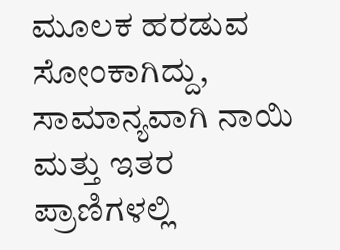ಮೂಲಕ ಹರಡುವ ಸೋಂಕಾಗಿದ್ದು, ಸಾಮಾನ್ಯವಾಗಿ ನಾಯಿ ಮತ್ತು ಇತರ ಪ್ರಾಣಿಗಳಲ್ಲಿ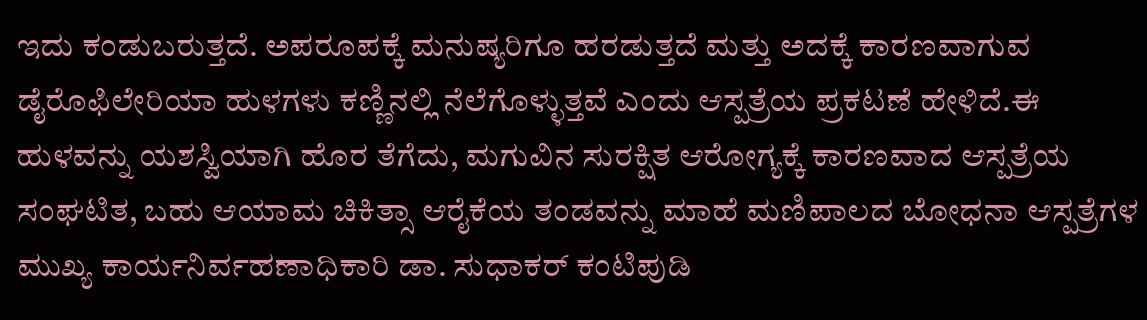ಇದು ಕಂಡುಬರುತ್ತದೆ. ಅಪರೂಪಕ್ಕೆ ಮನುಷ್ಯರಿಗೂ ಹರಡುತ್ತದೆ ಮತ್ತು ಅದಕ್ಕೆ ಕಾರಣವಾಗುವ ಡೈರೊಫಿಲೇರಿಯಾ ಹುಳಗಳು ಕಣ್ಣಿನಲ್ಲಿ ನೆಲೆಗೊಳ್ಳುತ್ತವೆ ಎಂದು ಆಸ್ಪತ್ರೆಯ ಪ್ರಕಟಣೆ ಹೇಳಿದೆ.ಈ ಹುಳವನ್ನು ಯಶಸ್ವಿಯಾಗಿ ಹೊರ ತೆಗೆದು, ಮಗುವಿನ ಸುರಕ್ಷಿತ ಆರೋಗ್ಯಕ್ಕೆ ಕಾರಣವಾದ ಆಸ್ಪತ್ರೆಯ ಸಂಘಟಿತ, ಬಹು ಆಯಾಮ ಚಿಕಿತ್ಸಾ ಆರೈಕೆಯ ತಂಡವನ್ನು ಮಾಹೆ ಮಣಿಪಾಲದ ಬೋಧನಾ ಆಸ್ಪತ್ರೆಗಳ ಮುಖ್ಯ ಕಾರ್ಯನಿರ್ವಹಣಾಧಿಕಾರಿ ಡಾ. ಸುಧಾಕರ್ ಕಂಟಿಪುಡಿ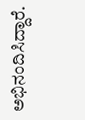ಅಭಿನಂದಿಸಿದ್ದಾರೆ.